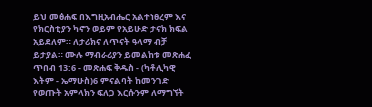ይህ መፅሐፍ በእግዚአብሔር አልተነፀረም እና የክርስቲያን ካኖን ወይም የአይሁድ ታናክ ክፍል አይደለም። ለታሪክና ለጥናት ዓላማ ብቻ ይታያል። ሙሉ ማብራሪያን ይመልከቱ መጽሐፈ ጥበብ 13:6 - መጽሐፍ ቅዱስ - (ካቶሊካዊ እትም - ኤማሁስ)6 ምናልባት ከመንገድ የወጡት አምላክን ፍለጋ እርሱንም ለማግኘት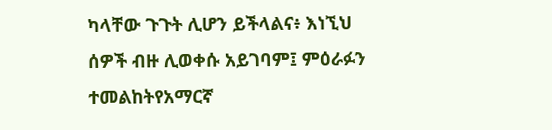ካላቸው ጉጉት ሊሆን ይችላልና፥ እነኚህ ሰዎች ብዙ ሊወቀሱ አይገባም፤ ምዕራፉን ተመልከትየአማርኛ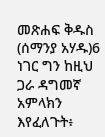መጽሐፍ ቅዱስ (ሰማንያ አሃዱ)6 ነገር ግን ከዚህ ጋራ ዳግመኛ አምላክን እየፈለጉት፥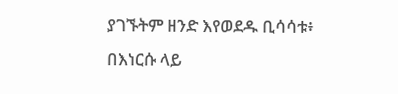ያገኙትም ዘንድ እየወደዱ ቢሳሳቱ፥ በእነርሱ ላይ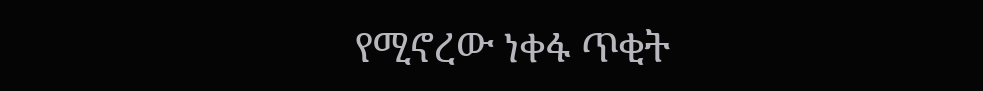የሚኖረው ነቀፋ ጥቂት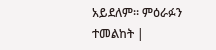አይደለም። ምዕራፉን ተመልከት |